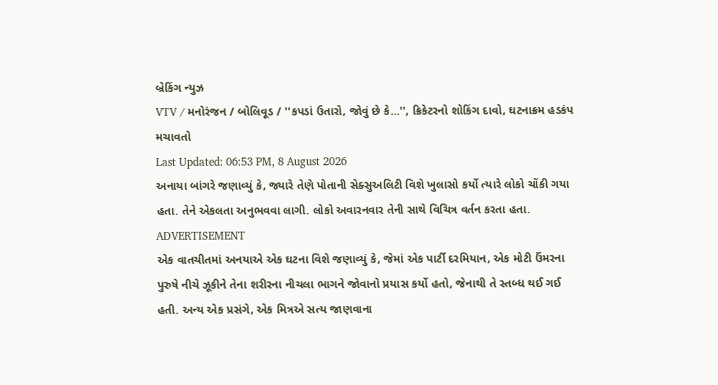બ્રેકિંગ ન્યુઝ
VTV / મનોરંજન / બોલિવૂડ / ''કપડાં ઉતારો, જોવું છે કે...'', ક્રિકેટરનો શોકિંગ દાવો, ઘટનાક્રમ હડકંપ મચાવતો
Last Updated: 06:53 PM, 8 August 2026
અનાયા બાંગરે જણાવ્યું કે, જ્યારે તેણે પોતાની સેક્સુઅલિટી વિશે ખુલાસો કર્યો ત્યારે લોકો ચોંકી ગયા હતા. તેને એકલતા અનુભવવા લાગી. લોકો અવારનવાર તેની સાથે વિચિત્ર વર્તન કરતા હતા.
ADVERTISEMENT
એક વાતચીતમાં અનયાએ એક ઘટના વિશે જણાવ્યું કે, જેમાં એક પાર્ટી દરમિયાન, એક મોટી ઉંમરના પુરુષે નીચે ઝૂકીને તેના શરીરના નીચલા ભાગને જોવાનો પ્રયાસ કર્યો હતો, જેનાથી તે સ્તબ્ધ થઈ ગઈ હતી. અન્ય એક પ્રસંગે, એક મિત્રએ સત્ય જાણવાના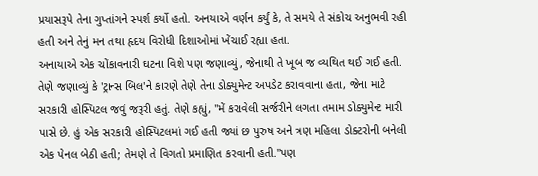પ્રયાસરૂપે તેના ગુપ્તાંગને સ્પર્શ કર્યો હતો. અનયાએ વર્ણન કર્યું કે, તે સમયે તે સંકોચ અનુભવી રહી હતી અને તેનું મન તથા હૃદય વિરોધી દિશાઓમાં ખેંચાઈ રહ્યા હતા.
અનાયાએ એક ચોંકાવનારી ઘટના વિશે પણ જણાવ્યું, જેનાથી તે ખૂબ જ વ્યથિત થઈ ગઈ હતી. તેણે જણાવ્યું કે 'ટ્રાન્સ બિલ'ને કારણે તેણે તેના ડોક્યુમેન્ટ અપડેટ કરાવવાના હતા, જેના માટે સરકારી હોસ્પિટલ જવું જરૂરી હતું. તેણે કહ્યું, "મેં કરાવેલી સર્જરીને લગતા તમામ ડોક્યુમેન્ટ મારી પાસે છે. હું એક સરકારી હોસ્પિટલમાં ગઈ હતી જ્યાં છ પુરુષ અને ત્રણ મહિલા ડોક્ટરોની બનેલી એક પેનલ બેઠી હતી; તેમણે તે વિગતો પ્રમાણિત કરવાની હતી."પણ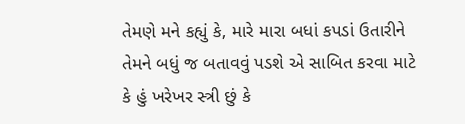તેમણે મને કહ્યું કે, મારે મારા બધાં કપડાં ઉતારીને તેમને બધું જ બતાવવું પડશે એ સાબિત કરવા માટે કે હું ખરેખર સ્ત્રી છું કે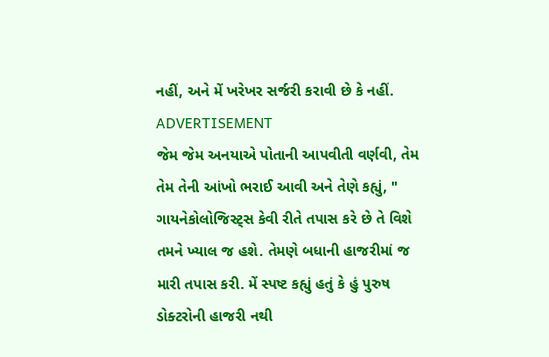નહીં, અને મેં ખરેખર સર્જરી કરાવી છે કે નહીં.
ADVERTISEMENT
જેમ જેમ અનયાએ પોતાની આપવીતી વર્ણવી, તેમ તેમ તેની આંખો ભરાઈ આવી અને તેણે કહ્યું, " ગાયનેકોલોજિસ્ટ્સ કેવી રીતે તપાસ કરે છે તે વિશે તમને ખ્યાલ જ હશે. તેમણે બધાની હાજરીમાં જ મારી તપાસ કરી. મેં સ્પષ્ટ કહ્યું હતું કે હું પુરુષ ડોક્ટરોની હાજરી નથી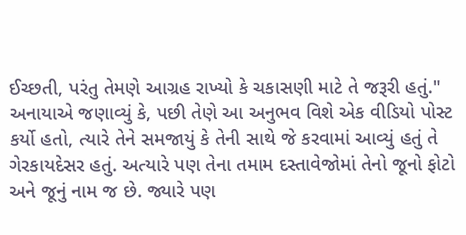ઈચ્છતી, પરંતુ તેમણે આગ્રહ રાખ્યો કે ચકાસણી માટે તે જરૂરી હતું."
અનાયાએ જણાવ્યું કે, પછી તેણે આ અનુભવ વિશે એક વીડિયો પોસ્ટ કર્યો હતો, ત્યારે તેને સમજાયું કે તેની સાથે જે કરવામાં આવ્યું હતું તે ગેરકાયદેસર હતું. અત્યારે પણ તેના તમામ દસ્તાવેજોમાં તેનો જૂનો ફોટો અને જૂનું નામ જ છે. જ્યારે પણ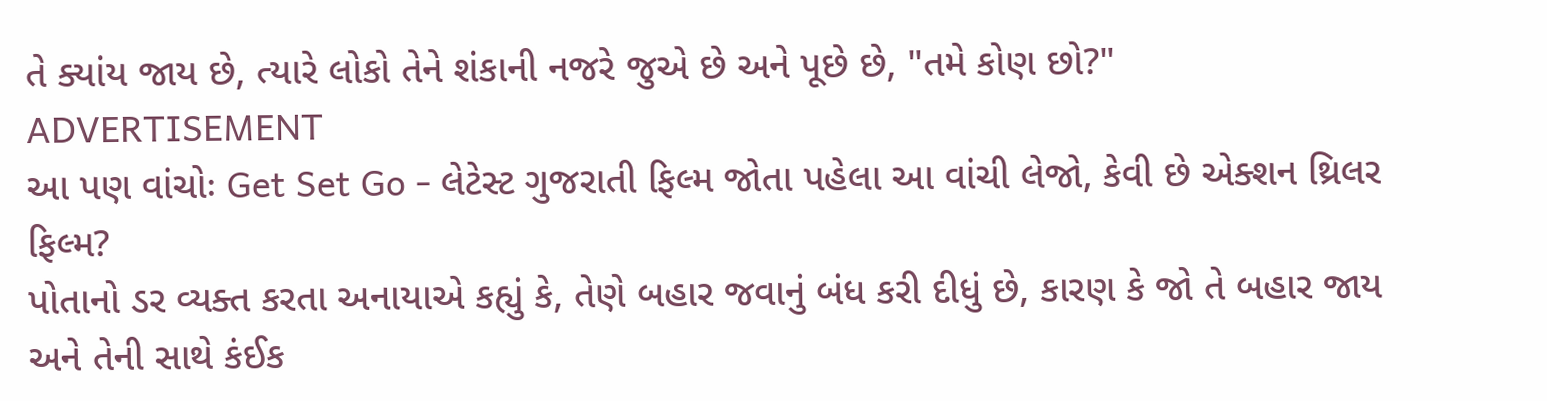તે ક્યાંય જાય છે, ત્યારે લોકો તેને શંકાની નજરે જુએ છે અને પૂછે છે, "તમે કોણ છો?"
ADVERTISEMENT
આ પણ વાંચોઃ Get Set Go - લેટેસ્ટ ગુજરાતી ફિલ્મ જોતા પહેલા આ વાંચી લેજો, કેવી છે એક્શન થ્રિલર ફિલ્મ?
પોતાનો ડર વ્યક્ત કરતા અનાયાએ કહ્યું કે, તેણે બહાર જવાનું બંધ કરી દીધું છે, કારણ કે જો તે બહાર જાય અને તેની સાથે કંઈક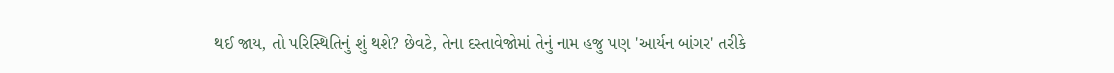થઈ જાય, તો પરિસ્થિતિનું શું થશે? છેવટે, તેના દસ્તાવેજોમાં તેનું નામ હજુ પણ 'આર્યન બાંગર' તરીકે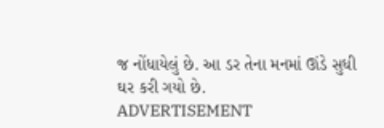જ નોંધાયેલું છે. આ ડર તેના મનમાં ઊંડે સુધી ઘર કરી ગયો છે.
ADVERTISEMENT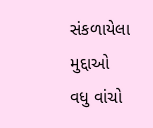સંકળાયેલા મુદ્દાઓ
વધુ વાંચો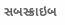સબસ્ક્રાઇબ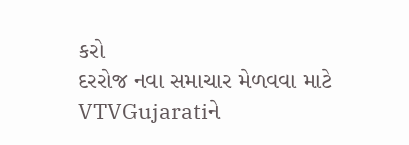કરો
દરરોજ નવા સમાચાર મેળવવા માટે VTVGujaratiને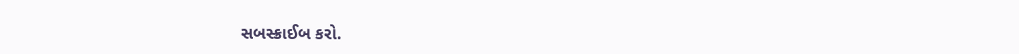સબસ્ક્રાઈબ કરો.